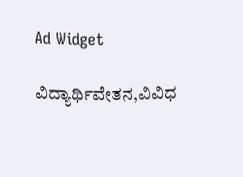Ad Widget

ವಿದ್ಯಾರ್ಥಿವೇತನ,ವಿವಿಧ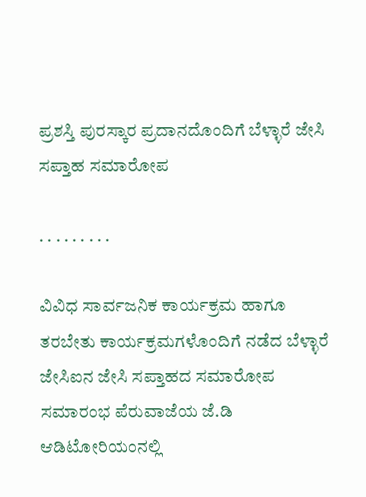ಪ್ರಶಸ್ತಿ ಪುರಸ್ಕಾರ ಪ್ರದಾನದೊಂದಿಗೆ ಬೆಳ್ಳಾರೆ ಜೇಸಿ ಸಪ್ತಾಹ ಸಮಾರೋಪ

. . . . . . . . .

ವಿವಿಧ ಸಾರ್ವಜನಿಕ ಕಾರ್ಯಕ್ರಮ ಹಾಗೂ ತರಬೇತು ಕಾರ್ಯಕ್ರಮಗಳೊಂದಿಗೆ ನಡೆದ ಬೆಳ್ಳಾರೆ ಜೇಸಿಐನ ಜೇಸಿ ಸಪ್ತಾಹದ ಸಮಾರೋಪ ಸಮಾರಂಭ ಪೆರುವಾಜೆಯ ಜೆ.ಡಿ ಆಡಿಟೋರಿಯಂನಲ್ಲಿ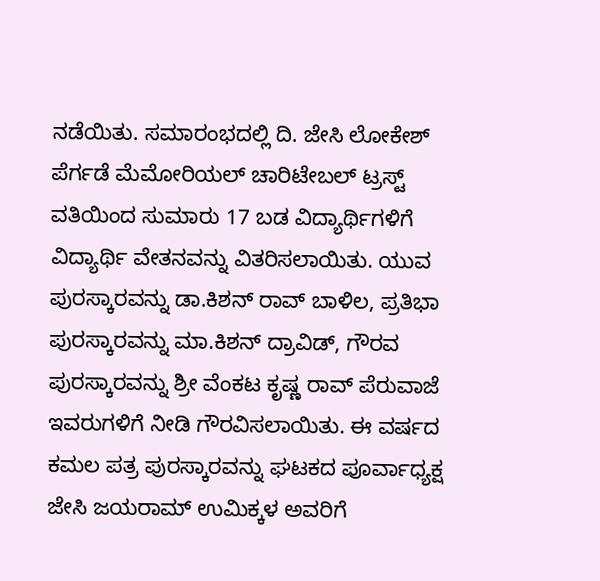ನಡೆಯಿತು. ಸಮಾರಂಭದಲ್ಲಿ ದಿ. ಜೇಸಿ ಲೋಕೇಶ್ ಪೆರ್ಗಡೆ ಮೆಮೋರಿಯಲ್ ಚಾರಿಟೇಬಲ್ ಟ್ರಸ್ಟ್ ವತಿಯಿಂದ ಸುಮಾರು 17 ಬಡ ವಿದ್ಯಾರ್ಥಿಗಳಿಗೆ ವಿದ್ಯಾರ್ಥಿ ವೇತನವನ್ನು ವಿತರಿಸಲಾಯಿತು. ಯುವ ಪುರಸ್ಕಾರವನ್ನು ಡಾ.ಕಿಶನ್ ರಾವ್ ಬಾಳಿಲ, ಪ್ರತಿಭಾ ಪುರಸ್ಕಾರವನ್ನು ಮಾ.ಕಿಶನ್ ದ್ರಾವಿಡ್, ಗೌರವ ಪುರಸ್ಕಾರವನ್ನು ಶ್ರೀ ವೆಂಕಟ ಕೃಷ್ಣ ರಾವ್ ಪೆರುವಾಜೆ ಇವರುಗಳಿಗೆ ನೀಡಿ ಗೌರವಿಸಲಾಯಿತು. ಈ ವರ್ಷದ ಕಮಲ ಪತ್ರ ಪುರಸ್ಕಾರವನ್ನು ಘಟಕದ ಪೂರ್ವಾಧ್ಯಕ್ಷ ಜೇಸಿ ಜಯರಾಮ್ ಉಮಿಕ್ಕಳ ಅವರಿಗೆ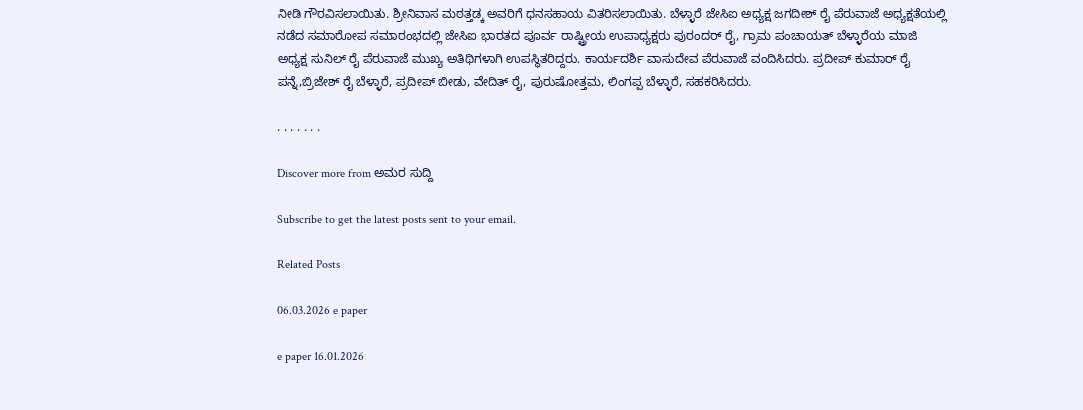ನೀಡಿ ಗೌರವಿಸಲಾಯಿತು. ಶ್ರೀನಿವಾಸ ಮಠತ್ತಡ್ಕ ಅವರಿಗೆ ಧನಸಹಾಯ ವಿತರಿಸಲಾಯಿತು. ಬೆಳ್ಳಾರೆ ಜೇಸಿಐ ಅಧ್ಯಕ್ಷ ಜಗದೀಶ್ ರೈ ಪೆರುವಾಜೆ ಅಧ್ಯಕ್ಷತೆಯಲ್ಲಿ ನಡೆದ ಸಮಾರೋಪ ಸಮಾರಂಭದಲ್ಲಿ ಜೇಸಿಐ ಭಾರತದ ಪೂರ್ವ ರಾಷ್ಟ್ರೀಯ ಉಪಾಧ್ಯಕ್ಷರು ಪುರಂದರ್ ರೈ, ಗ್ರಾಮ ಪಂಚಾಯತ್ ಬೆಳ್ಳಾರೆಯ ಮಾಜಿ ಅಧ್ಯಕ್ಷ ಸುನಿಲ್ ರೈ ಪೆರುವಾಜೆ ಮುಖ್ಯ ಅತಿಥಿಗಳಾಗಿ ಉಪಸ್ಥಿತರಿದ್ದರು. ಕಾರ್ಯದರ್ಶಿ ವಾಸುದೇವ ಪೆರುವಾಜೆ ವಂದಿಸಿದರು. ಪ್ರದೀಪ್ ಕುಮಾರ್ ರೈ ಪನ್ನೆ,ಬ್ರಿಜೇಶ್ ರೈ ಬೆಳ್ಳಾರೆ, ಪ್ರದೀಪ್ ಬೀಡು, ವೇದಿತ್ ರೈ, ಪುರುಷೋತ್ತಮ, ಲಿಂಗಪ್ಪ ಬೆಳ್ಳಾರೆ, ಸಹಕರಿಸಿದರು.

. . . . . . .

Discover more from ಅಮರ ಸುದ್ದಿ

Subscribe to get the latest posts sent to your email.

Related Posts

06.03.2026 e paper

e paper 16.01.2026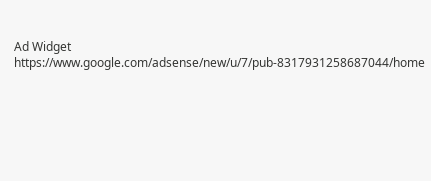Ad Widget
https://www.google.com/adsense/new/u/7/pub-8317931258687044/home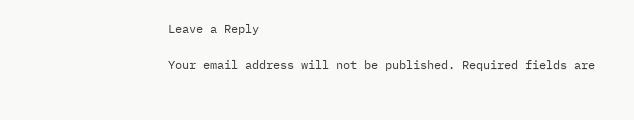Leave a Reply

Your email address will not be published. Required fields are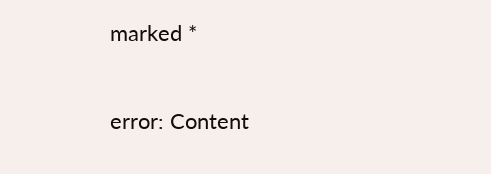marked *

error: Content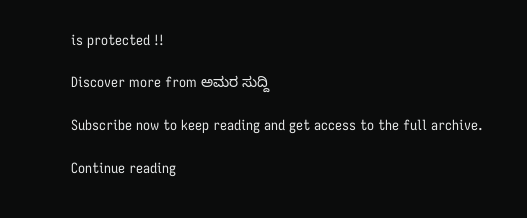is protected !!

Discover more from ಅಮರ ಸುದ್ದಿ

Subscribe now to keep reading and get access to the full archive.

Continue reading